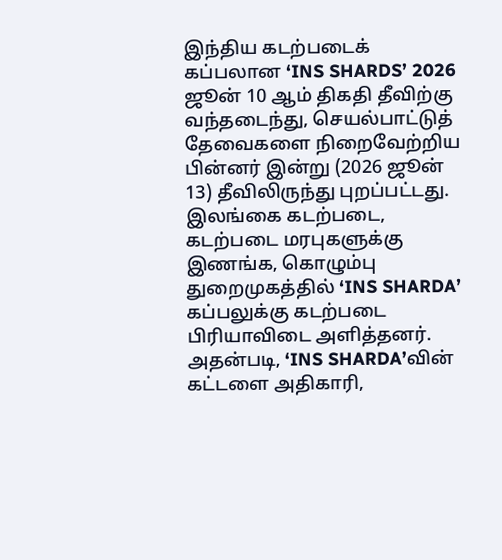இந்திய கடற்படைக் கப்பலான ‘INS SHARDS’ 2026 ஜூன் 10 ஆம் திகதி தீவிற்கு வந்தடைந்து, செயல்பாட்டுத் தேவைகளை நிறைவேற்றிய பின்னர் இன்று (2026 ஜூன் 13) தீவிலிருந்து புறப்பட்டது. இலங்கை கடற்படை, கடற்படை மரபுகளுக்கு இணங்க, கொழும்பு துறைமுகத்தில் ‘INS SHARDA’ கப்பலுக்கு கடற்படை பிரியாவிடை அளித்தனர்.
அதன்படி, ‘INS SHARDA’வின் கட்டளை அதிகாரி,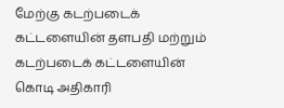மேற்கு கடற்படைக் கட்டளையின் தளபதி மற்றும் கடற்படைக் கட்டளையின் கொடி அதிகாரி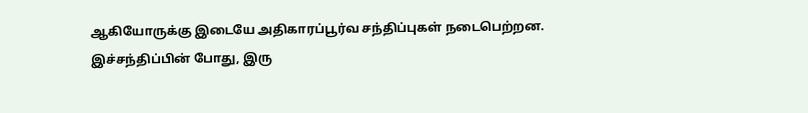ஆகியோருக்கு இடையே அதிகாரப்பூர்வ சந்திப்புகள் நடைபெற்றன. இச்சந்திப்பின் போது, இரு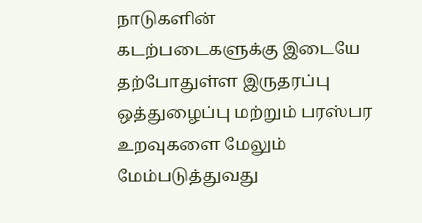நாடுகளின் கடற்படைகளுக்கு இடையே தற்போதுள்ள இருதரப்பு ஒத்துழைப்பு மற்றும் பரஸ்பர உறவுகளை மேலும் மேம்படுத்துவது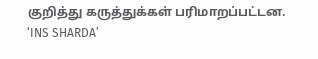குறித்து கருத்துக்கள் பரிமாறப்பட்டன.
‘INS SHARDA’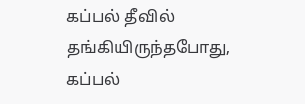கப்பல் தீவில் தங்கியிருந்தபோது, கப்பல்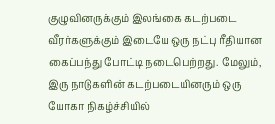குழுவினருக்கும் இலங்கை கடற்படை வீரர்களுக்கும் இடையே ஒரு நட்பு ரீதியான கைப்பந்து போட்டி நடைபெற்றது. மேலும், இரு நாடுகளின் கடற்படையினரும் ஒரு யோகா நிகழ்ச்சியில்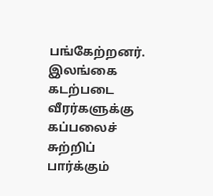பங்கேற்றனர். இலங்கை கடற்படை வீரர்களுக்கு கப்பலைச் சுற்றிப் பார்க்கும்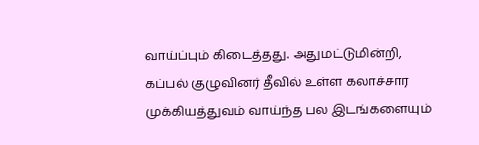வாய்ப்பும் கிடைத்தது. அதுமட்டுமின்றி, கப்பல் குழுவினர் தீவில் உள்ள கலாச்சார முக்கியத்துவம் வாய்ந்த பல இடங்களையும்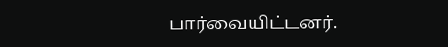பார்வையிட்டனர்.